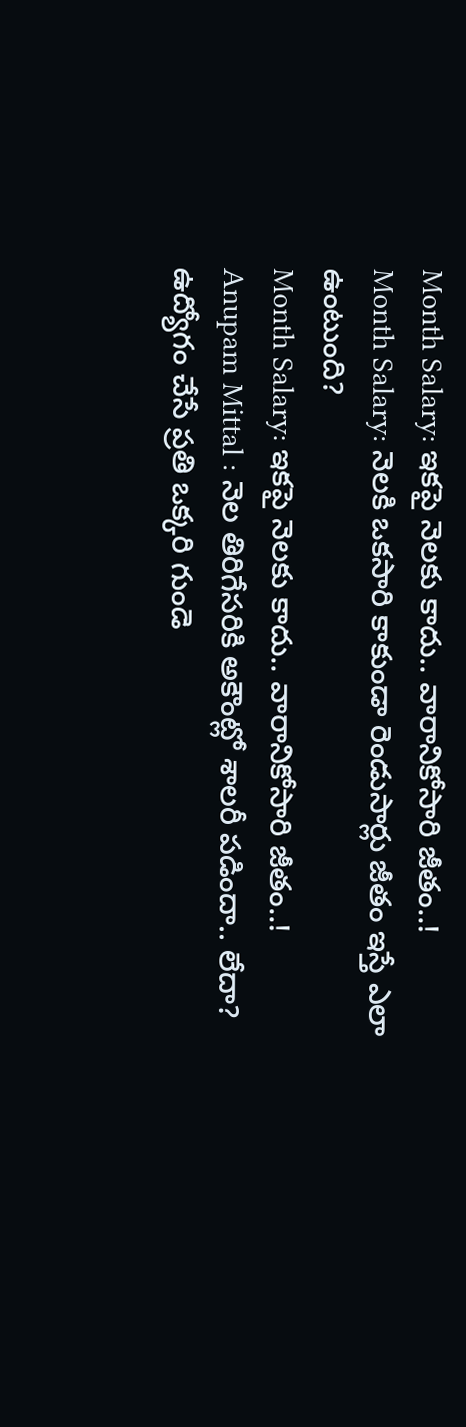Month Salary: ఇకపై నెలకు కాదు.. వారానికోసారి జీతం..!
Month Salary: నెలకి ఒకసారి కాకుండా రెండుసార్లు జీతం ఇస్తే ఎలా ఉంటుంది?
Month Salary: ఇకపై నెలకు కాదు.. వారానికోసారి జీతం..!
Anupam Mittal : నెల తిరిగేసరికి అకౌంట్లో శాలరీ పడిందా.. లేదా? ఉద్యోగం చేసే ప్రతి ఒక్కరి గుండె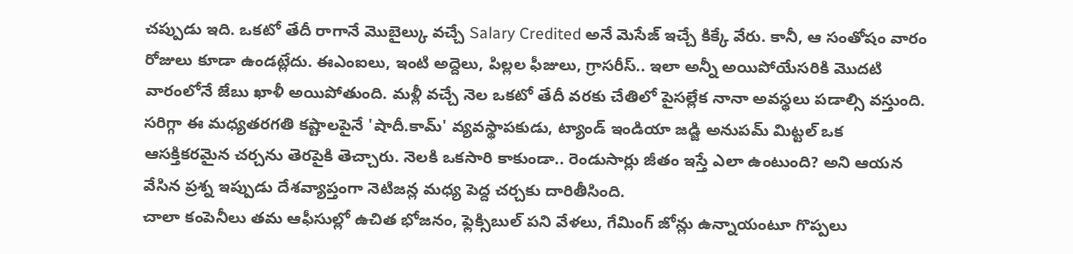చప్పుడు ఇది. ఒకటో తేదీ రాగానే మొబైల్కు వచ్చే Salary Credited అనే మెసేజ్ ఇచ్చే కిక్కే వేరు. కానీ, ఆ సంతోషం వారం రోజులు కూడా ఉండట్లేదు. ఈఎంఐలు, ఇంటి అద్దెలు, పిల్లల ఫీజులు, గ్రాసరీస్.. ఇలా అన్నీ అయిపోయేసరికి మొదటి వారంలోనే జేబు ఖాళీ అయిపోతుంది. మళ్లీ వచ్చే నెల ఒకటో తేదీ వరకు చేతిలో పైసల్లేక నానా అవస్థలు పడాల్సి వస్తుంది. సరిగ్గా ఈ మధ్యతరగతి కష్టాలపైనే 'షాదీ.కామ్' వ్యవస్థాపకుడు, ట్యాండ్ ఇండియా జడ్జి అనుపమ్ మిట్టల్ ఒక ఆసక్తికరమైన చర్చను తెరపైకి తెచ్చారు. నెలకి ఒకసారి కాకుండా.. రెండుసార్లు జీతం ఇస్తే ఎలా ఉంటుంది? అని ఆయన వేసిన ప్రశ్న ఇప్పుడు దేశవ్యాప్తంగా నెటిజన్ల మధ్య పెద్ద చర్చకు దారితీసింది.
చాలా కంపెనీలు తమ ఆఫీసుల్లో ఉచిత భోజనం, ఫ్లెక్సిబుల్ పని వేళలు, గేమింగ్ జోన్లు ఉన్నాయంటూ గొప్పలు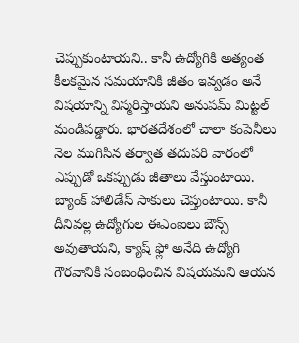చెప్పుకుంటాయని.. కానీ ఉద్యోగికి అత్యంత కీలకమైన సమయానికి జీతం ఇవ్వడం అనే విషయాన్ని విస్మరిస్తాయని అనుపమ్ మిట్టల్ మండిపడ్డారు. భారతదేశంలో చాలా కంపెనీలు నెల ముగిసిన తర్వాత తదుపరి వారంలో ఎప్పుడో ఒకప్పుడు జీతాలు వేస్తుంటాయి. బ్యాంక్ హాలిడేస్ సాకులు చెప్తుంటాయి. కానీ దీనివల్ల ఉద్యోగుల ఈఎంఐలు బౌన్స్ అవుతాయని, క్యాష్ ఫ్లో అనేది ఉద్యోగి గౌరవానికి సంబంధించిన విషయమని ఆయన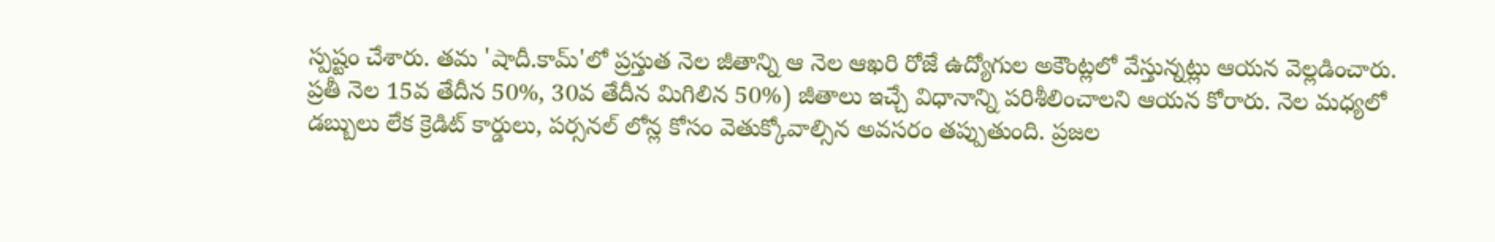స్పష్టం చేశారు. తమ 'షాదీ.కామ్'లో ప్రస్తుత నెల జీతాన్ని ఆ నెల ఆఖరి రోజే ఉద్యోగుల అకౌంట్లలో వేస్తున్నట్లు ఆయన వెల్లడించారు.
ప్రతీ నెల 15వ తేదీన 50%, 30వ తేదీన మిగిలిన 50%) జీతాలు ఇచ్చే విధానాన్ని పరిశీలించాలని ఆయన కోరారు. నెల మధ్యలో డబ్బులు లేక క్రెడిట్ కార్డులు, పర్సనల్ లోన్ల కోసం వెతుక్కోవాల్సిన అవసరం తప్పుతుంది. ప్రజల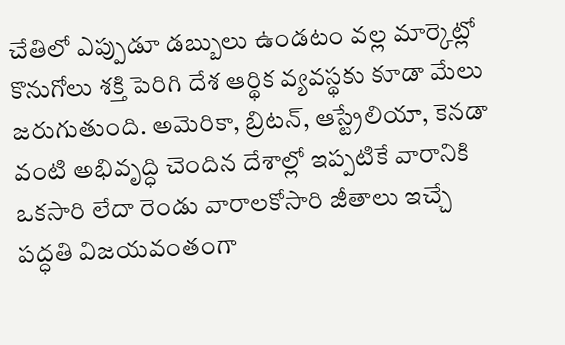చేతిలో ఎప్పుడూ డబ్బులు ఉండటం వల్ల మార్కెట్లో కొనుగోలు శక్తి పెరిగి దేశ ఆర్థిక వ్యవస్థకు కూడా మేలు జరుగుతుంది. అమెరికా, బ్రిటన్, ఆస్ట్రేలియా, కెనడా వంటి అభివృద్ధి చెందిన దేశాల్లో ఇప్పటికే వారానికి ఒకసారి లేదా రెండు వారాలకోసారి జీతాలు ఇచ్చే పద్ధతి విజయవంతంగా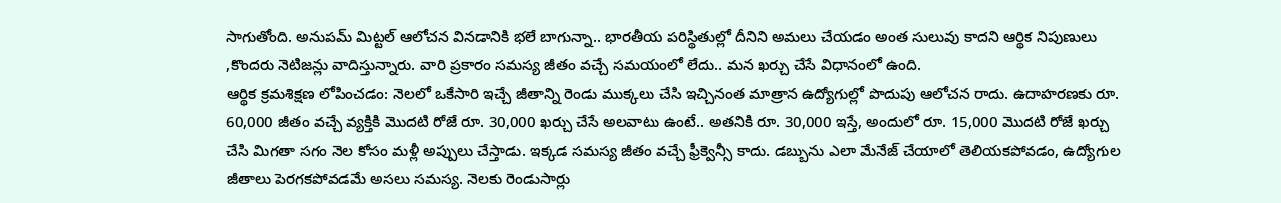సాగుతోంది. అనుపమ్ మిట్టల్ ఆలోచన వినడానికి భలే బాగున్నా.. భారతీయ పరిస్థితుల్లో దీనిని అమలు చేయడం అంత సులువు కాదని ఆర్థిక నిపుణులు ,కొందరు నెటిజన్లు వాదిస్తున్నారు. వారి ప్రకారం సమస్య జీతం వచ్చే సమయంలో లేదు.. మన ఖర్చు చేసే విధానంలో ఉంది.
ఆర్థిక క్రమశిక్షణ లోపించడం: నెలలో ఒకేసారి ఇచ్చే జీతాన్ని రెండు ముక్కలు చేసి ఇచ్చినంత మాత్రాన ఉద్యోగుల్లో పొదుపు ఆలోచన రాదు. ఉదాహరణకు రూ. 60,000 జీతం వచ్చే వ్యక్తికి మొదటి రోజే రూ. 30,000 ఖర్చు చేసే అలవాటు ఉంటే.. అతనికి రూ. 30,000 ఇస్తే, అందులో రూ. 15,000 మొదటి రోజే ఖర్చు చేసి మిగతా సగం నెల కోసం మళ్లీ అప్పులు చేస్తాడు. ఇక్కడ సమస్య జీతం వచ్చే ఫ్రీక్వెన్సీ కాదు. డబ్బును ఎలా మేనేజ్ చేయాలో తెలియకపోవడం, ఉద్యోగుల జీతాలు పెరగకపోవడమే అసలు సమస్య. నెలకు రెండుసార్లు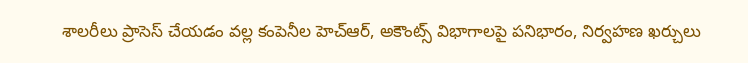శాలరీలు ప్రాసెస్ చేయడం వల్ల కంపెనీల హెచ్ఆర్, అకౌంట్స్ విభాగాలపై పనిభారం, నిర్వహణ ఖర్చులు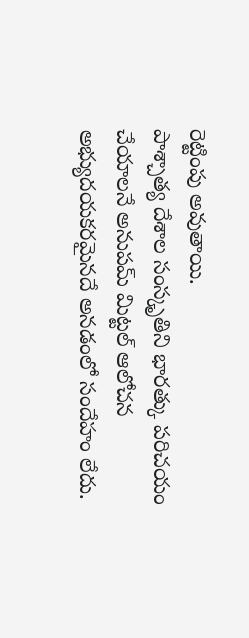రెట్టింపు అవుతాయి.
పాశ్చాత్య దేశాల సంస్కృతిని భారత్కు పరిచయం చేయాలనే అనుపమ్ మిట్టల్ ఆలోచన అభ్యుదయకరమైనదే అనడంలో సందేహం లేదు.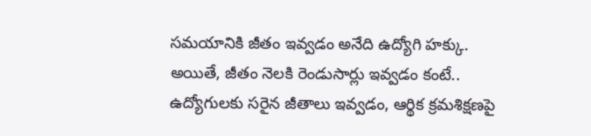సమయానికి జీతం ఇవ్వడం అనేది ఉద్యోగి హక్కు. అయితే, జీతం నెలకి రెండుసార్లు ఇవ్వడం కంటే.. ఉద్యోగులకు సరైన జీతాలు ఇవ్వడం, ఆర్థిక క్రమశిక్షణపై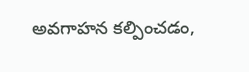అవగాహన కల్పించడం,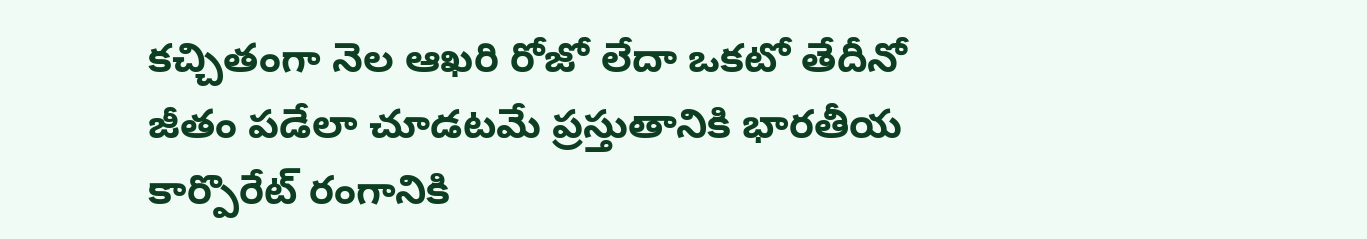కచ్చితంగా నెల ఆఖరి రోజో లేదా ఒకటో తేదీనో జీతం పడేలా చూడటమే ప్రస్తుతానికి భారతీయ కార్పొరేట్ రంగానికి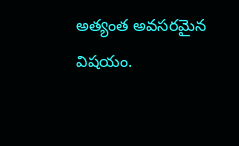అత్యంత అవసరమైన విషయం.